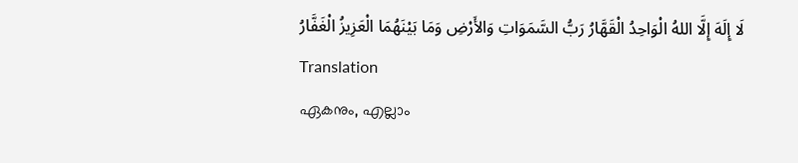لَا إِلَهَ إِلَّا اللهُ الْوَاحِدُ الْقَهَّارُ رَبُّ السَّمَوَاتِ وَالأَرْضِ وَمَا بَيْنَهُمَا الْعَزِيزُ الْغَفَّارُ
Translation
ഏകനും, എല്ലാം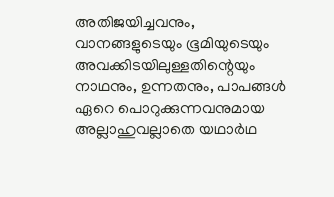അതിജയിച്ചവനും, വാനങ്ങളുടെയും ഭൂമിയുടെയും അവക്കിടയിലുള്ളതിന്റെയും നാഥനും, ഉന്നതനും, പാപങ്ങൾ ഏറെ പൊറുക്കുന്നവനുമായ അല്ലാഹുവല്ലാതെ യഥാർഥ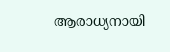ആരാധ്യനായി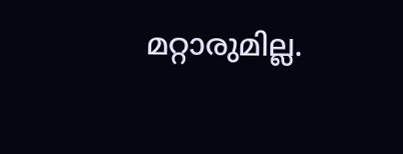മറ്റാരുമില്ല.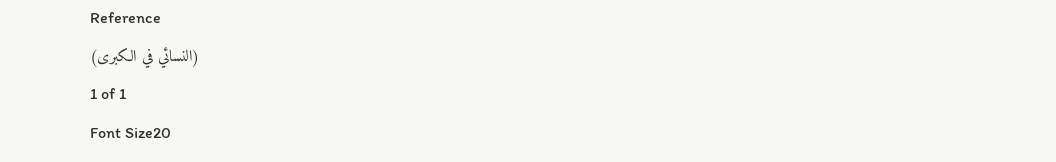Reference
(النسائي في الكبرى)
1 of 1
Font Size20